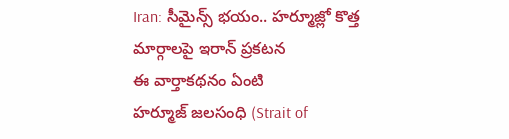Iran: సీమైన్స్ భయం.. హర్మూజ్లో కొత్త మార్గాలపై ఇరాన్ ప్రకటన
ఈ వార్తాకథనం ఏంటి
హర్మూజ్ జలసంధి (Strait of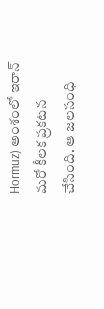Hormuz) అంశంలో ఇరాన్ మరో కీలక ప్రకటన చేసింది. ఆ జలసంధి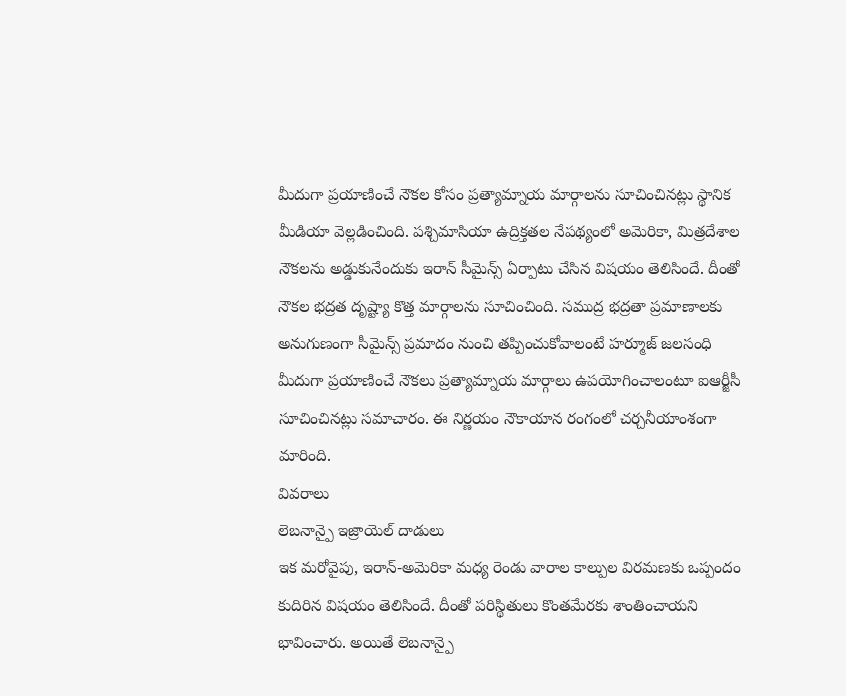మీదుగా ప్రయాణించే నౌకల కోసం ప్రత్యామ్నాయ మార్గాలను సూచించినట్లు స్థానిక మీడియా వెల్లడించింది. పశ్చిమాసియా ఉద్రిక్తతల నేపథ్యంలో అమెరికా, మిత్రదేశాల నౌకలను అడ్డుకునేందుకు ఇరాన్ సీమైన్స్ ఏర్పాటు చేసిన విషయం తెలిసిందే. దీంతో నౌకల భద్రత దృష్ట్యా కొత్త మార్గాలను సూచించింది. సముద్ర భద్రతా ప్రమాణాలకు అనుగుణంగా సీమైన్స్ ప్రమాదం నుంచి తప్పించుకోవాలంటే హర్మూజ్ జలసంధి మీదుగా ప్రయాణించే నౌకలు ప్రత్యామ్నాయ మార్గాలు ఉపయోగించాలంటూ ఐఆర్జీసీ సూచించినట్లు సమాచారం. ఈ నిర్ణయం నౌకాయాన రంగంలో చర్చనీయాంశంగా మారింది.
వివరాలు
లెబనాన్పై ఇజ్రాయెల్ దాడులు
ఇక మరోవైపు, ఇరాన్-అమెరికా మధ్య రెండు వారాల కాల్పుల విరమణకు ఒప్పందం కుదిరిన విషయం తెలిసిందే. దీంతో పరిస్థితులు కొంతమేరకు శాంతించాయని భావించారు. అయితే లెబనాన్పై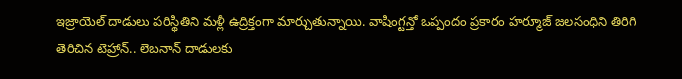ఇజ్రాయెల్ దాడులు పరిస్థితిని మళ్లీ ఉద్రిక్తంగా మార్చుతున్నాయి. వాషింగ్టన్తో ఒప్పందం ప్రకారం హర్మూజ్ జలసంధిని తిరిగి తెరిచిన టెహ్రాన్.. లెబనాన్ దాడులకు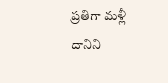ప్రతిగా మళ్లీ దానిని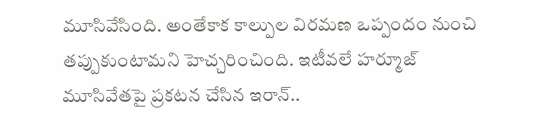మూసివేసింది. అంతేకాక కాల్పుల విరమణ ఒప్పందం నుంచి తప్పుకుంటామని హెచ్చరించింది. ఇటీవలే హర్మూజ్ మూసివేతపై ప్రకటన చేసిన ఇరాన్..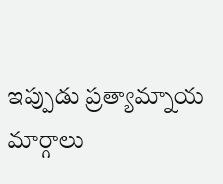ఇప్పుడు ప్రత్యామ్నాయ మార్గాలు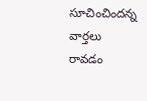సూచించిందన్న వార్తలు రావడం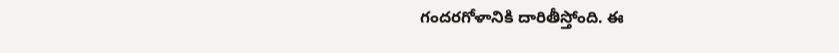గందరగోళానికి దారితీస్తోంది. ఈ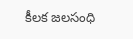కీలక జలసంధి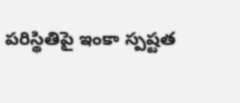పరిస్థితిపై ఇంకా స్పష్టత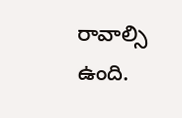రావాల్సి ఉంది.